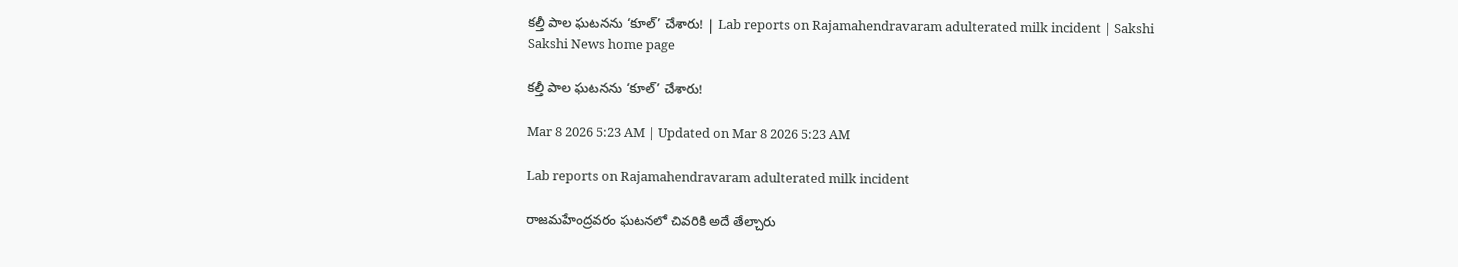కల్తీ పాల ఘటనను ‘కూల్‌’ చేశారు! | Lab reports on Rajamahendravaram adulterated milk incident | Sakshi
Sakshi News home page

కల్తీ పాల ఘటనను ‘కూల్‌’ చేశారు!

Mar 8 2026 5:23 AM | Updated on Mar 8 2026 5:23 AM

Lab reports on Rajamahendravaram adulterated milk incident

రాజమహేంద్రవరం ఘటనలో చివరికి అదే తేల్చారు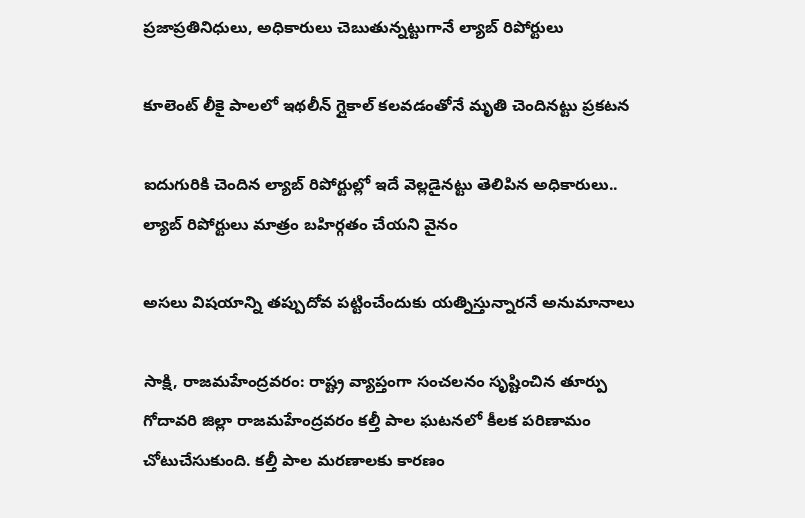ప్రజాప్రతినిధులు, అధికారులు చెబుతున్నట్టుగానే ల్యాబ్‌ రిపోర్టులు

కూలెంట్‌ లీకై పాలలో ఇథలీన్‌ గ్లైకాల్‌ కలవడంతోనే మృతి చెందినట్టు ప్రకటన

ఐదుగురికి చెందిన ల్యాబ్‌ రిపోర్టుల్లో ఇదే వెల్లడైనట్టు తెలిపిన అధికారులు.. ల్యాబ్‌ రిపోర్టులు మాత్రం బహిర్గతం చేయని వైనం

అసలు విషయాన్ని తప్పుదోవ పట్టించేందుకు యత్నిస్తున్నారనే అనుమానాలు

సాక్షి, రాజమహేంద్రవరం: రాష్ట్ర వ్యాప్తంగా సంచలనం సృష్టించిన తూర్పు గోదావరి జిల్లా రాజమహేంద్రవరం కల్తీ పాల ఘటనలో కీలక పరిణామం చోటుచేసుకుంది. కల్తీ పాల మరణాలకు కారణం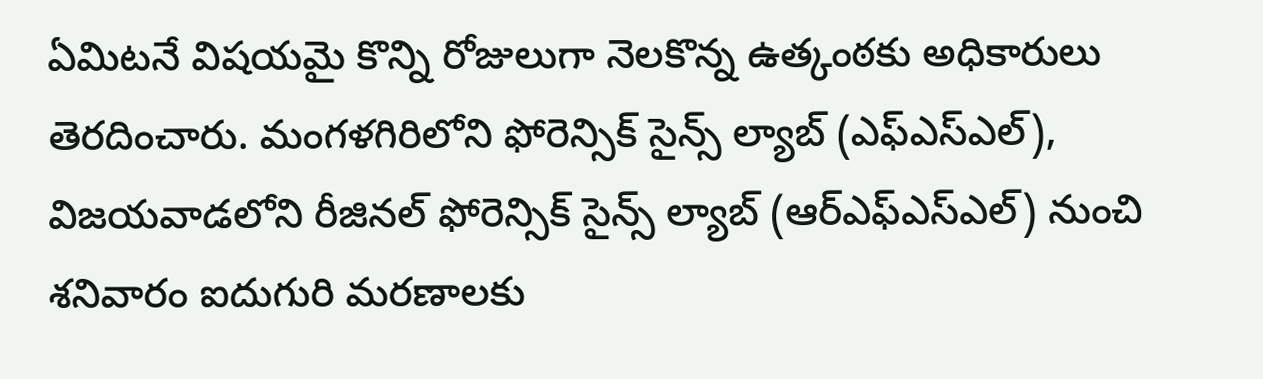ఏమిటనే విషయమై కొన్ని రోజులుగా నెలకొన్న ఉత్కంఠకు అధికారులు తెరదించారు. మంగళగిరిలోని ఫోరెన్సిక్‌ సైన్స్‌ ల్యాబ్‌ (ఎఫ్‌ఎస్‌ఎల్‌), విజయవాడలోని రీజినల్‌ ఫోరెన్సిక్‌ సైన్స్‌ ల్యాబ్‌ (ఆర్‌ఎఫ్‌ఎస్‌ఎల్‌) నుంచి శనివారం ఐదుగురి మరణాలకు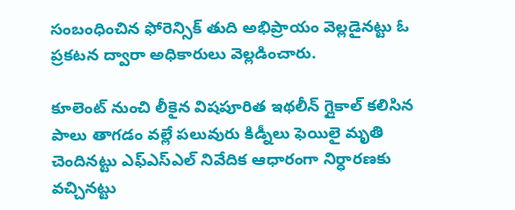సంబంధించిన ఫోరెన్సిక్‌ తుది అభిప్రాయం వెల్లడైనట్టు ఓ ప్రకటన ద్వారా అధికారులు వెల్లడించారు.

కూలెంట్‌ నుంచి లీకైన విషపూరిత ఇథలీన్‌ గ్లైకాల్‌ కలిసిన పాలు తాగడం వల్లే పలువురు కిడ్నీలు ఫెయిలై మృతి చెందినట్టు ఎఫ్‌ఎస్‌ఎల్‌ నివేదిక ఆధారంగా నిర్ధారణకు వచ్చినట్టు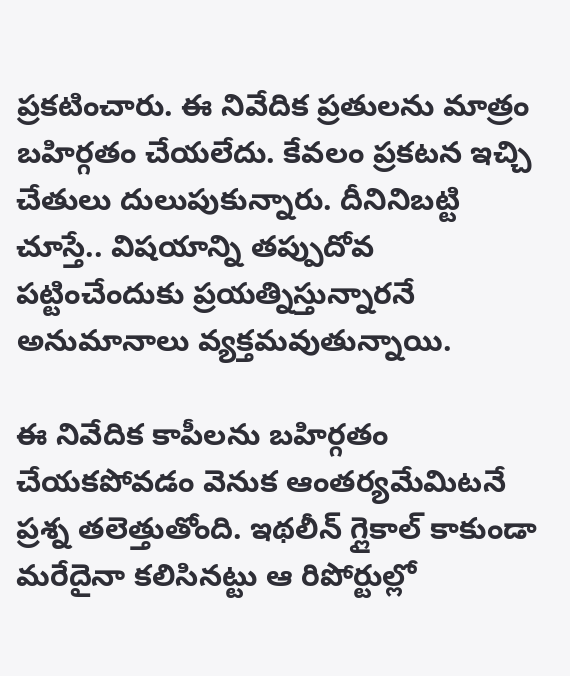ప్రకటించారు. ఈ నివేదిక ప్రతులను మాత్రం బహిర్గతం చేయలేదు. కేవలం ప్రకటన ఇచ్చి చేతులు దులుపుకున్నారు. దీనినిబట్టి చూస్తే.. విషయాన్ని తప్పుదోవ పట్టించేందుకు ప్రయత్నిస్తున్నారనే అనుమానాలు వ్యక్తమవుతున్నాయి.

ఈ నివేదిక కాపీలను బహిర్గతం చేయకపోవడం వెనుక ఆంతర్యమేమిటనే ప్రశ్న తలెత్తుతోంది. ఇథలీన్‌ గ్లైకాల్‌ కాకుండా మరేదైనా కలిసినట్టు ఆ రిపోర్టుల్లో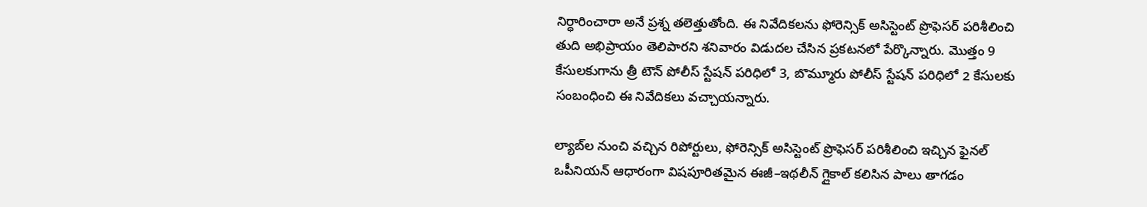నిర్ధారించారా అనే ప్రశ్న తలెత్తుతోంది. ఈ నివేదికలను ఫోరెన్సిక్‌ అసిస్టెంట్‌ ప్రొఫెసర్‌ పరిశీలించి తుది అభిప్రాయం తెలిపారని శనివారం విడుదల చేసిన ప్రకటనలో పేర్కొన్నారు. మొత్తం 9 కేసులకుగాను త్రీ టౌన్‌ పోలీస్‌ స్టేషన్‌ పరిధిలో 3, బొమ్మూరు పోలీస్‌ స్టేషన్‌ పరిధిలో 2 కేసులకు సంబంధించి ఈ నివేదికలు వచ్చాయన్నారు.

ల్యాబ్‌ల నుంచి వచ్చిన రిపోర్టులు, ఫోరెన్సిక్‌ అసిస్టెంట్‌ ప్రొఫెసర్‌ పరిశీలించి ఇచ్చిన ఫైనల్‌ ఒపీనియన్‌ ఆధారంగా విషపూరితమైన ఈజీ–ఇథలీన్‌ గ్లైకాల్‌ కలిసిన పాలు తాగడం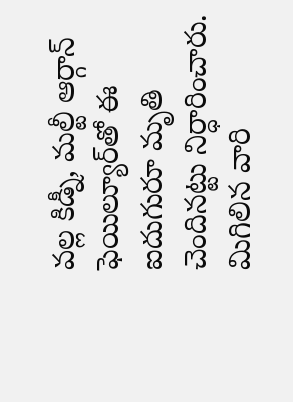వల్ల కిడ్నీ, మల్టీ ఆర్గాన్‌ ఫెయిల్యూర్‌తో ఈ ఐదుగురూ మృతి చెందినట్టు నిర్ధారించారు. మిగిలిన వారి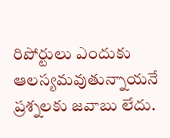రిపోర్టులు ఎందుకు ఆలస్యమవుతున్నాయనే ప్రశ్నలకు జవాబు లేదు.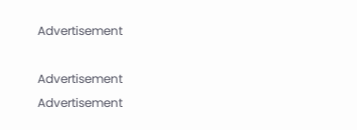Advertisement

Advertisement
Advertisement